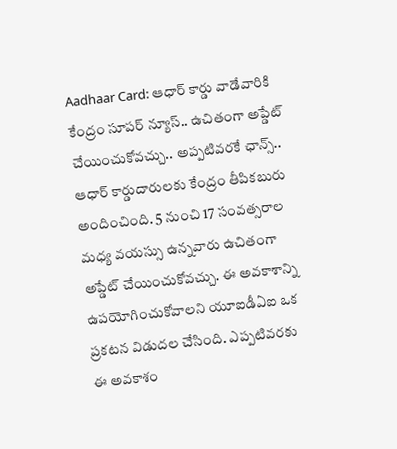Aadhaar Card: ఆధార్ కార్డు వాడేవారికి కేంద్రం సూపర్ న్యూస్.. ఉచితంగా అప్డేట్ చేయించుకోవచ్చు.. అప్పటివరకే ఛాన్స్..
ఆధార్ కార్డుదారులకు కేంద్రం తీపికబురు అందించింది. 5 నుంచి 17 సంవత్సరాల మధ్య వయస్సు ఉన్నవారు ఉచితంగా అప్డేట్ చేయించుకోవచ్చు. ఈ అవకాశాన్ని ఉపయోగించుకోవాలని యూఐడీఏఐ ఒక ప్రకటన విడుదల చేసింది. ఎప్పటివరకు ఈ అవకాశం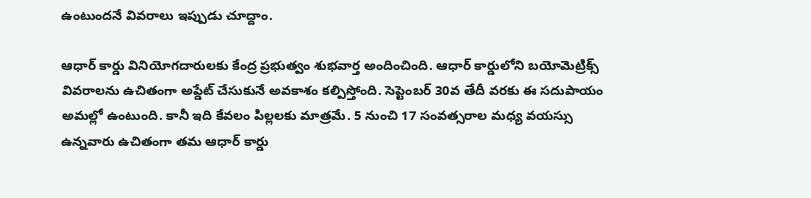ఉంటుందనే వివరాలు ఇప్పుడు చూద్దాం.

ఆధార్ కార్డు వినియోగదారులకు కేంద్ర ప్రభుత్వం శుభవార్త అందించింది. ఆధార్ కార్డులోని బయోమెట్రిక్స్ వివరాలను ఉచితంగా అప్డేట్ చేసుకునే అవకాశం కల్పిస్తోంది. సెప్టెంబర్ 30వ తేదీ వరకు ఈ సదుపాయం అమల్లో ఉంటుంది. కానీ ఇది కేవలం పిల్లలకు మాత్రమే. 5 నుంచి 17 సంవత్సరాల మధ్య వయస్సు ఉన్నవారు ఉచితంగా తమ ఆధార్ కార్డు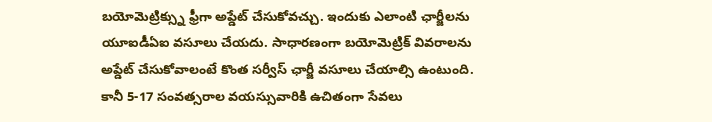బయోమెట్రిక్స్ను ఫ్రీగా అప్డేట్ చేసుకోవచ్చు. ఇందుకు ఎలాంటి ఛార్జీలను యూఐడీఏఐ వసూలు చేయదు. సాధారణంగా బయోమెట్రిక్ వివరాలను అప్డేట్ చేసుకోవాలంటే కొంత సర్వీస్ ఛార్జీ వసూలు చేయాల్సి ఉంటుంది. కానీ 5-17 సంవత్సరాల వయస్సువారికి ఉచితంగా సేవలు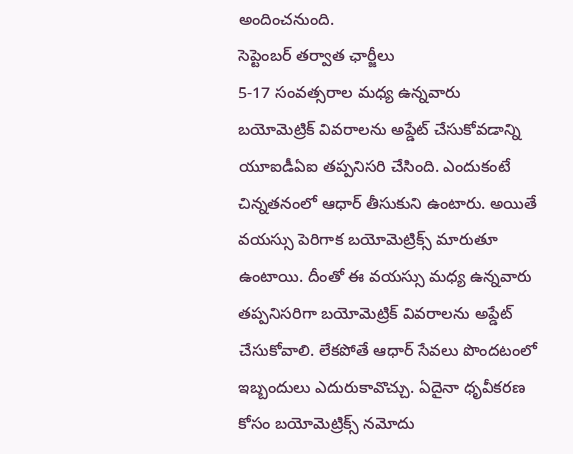అందించనుంది.
సెప్టెంబర్ తర్వాత ఛార్జీలు
5-17 సంవత్సరాల మధ్య ఉన్నవారు బయోమెట్రిక్ వివరాలను అప్డేట్ చేసుకోవడాన్ని యూఐడీఏఐ తప్పనిసరి చేసింది. ఎందుకంటే చిన్నతనంలో ఆధార్ తీసుకుని ఉంటారు. అయితే వయస్సు పెరిగాక బయోమెట్రిక్స్ మారుతూ ఉంటాయి. దీంతో ఈ వయస్సు మధ్య ఉన్నవారు తప్పనిసరిగా బయోమెట్రిక్ వివరాలను అప్డేట్ చేసుకోవాలి. లేకపోతే ఆధార్ సేవలు పొందటంలో ఇబ్బందులు ఎదురుకావొచ్చు. ఏదైనా ధృవీకరణ కోసం బయోమెట్రిక్స్ నమోదు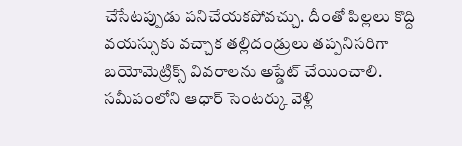చేసేటప్పుడు పనిచేయకపోవచ్చు. దీంతో పిల్లలు కొద్ది వయస్సుకు వచ్చాక తల్లిదండ్రులు తప్పనిసరిగా బయోమెట్రిక్స్ వివరాలను అప్డేట్ చేయించాలి. సమీపంలోని ఆధార్ సెంటర్కు వెళ్లి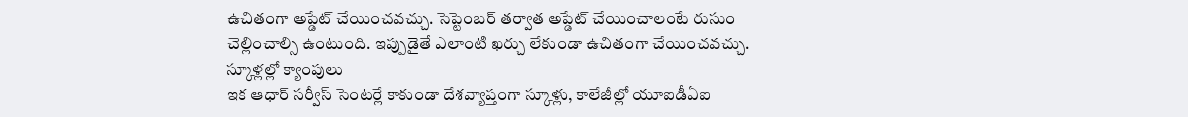ఉచితంగా అప్డేట్ చేయించవచ్చు. సెప్టెంబర్ తర్వాత అప్డేట్ చేయించాలంటే రుసుం చెల్లించాల్సి ఉంటుంది. ఇప్పుడైతే ఎలాంటి ఖర్చు లేకుండా ఉచితంగా చేయించవచ్చు.
స్కూళ్లల్లో క్యాంపులు
ఇక ఆధార్ సర్వీస్ సెంటర్లే కాకుండా దేశవ్యాప్తంగా స్కూళ్లు, కాలేజీల్లో యూఐడీఏఐ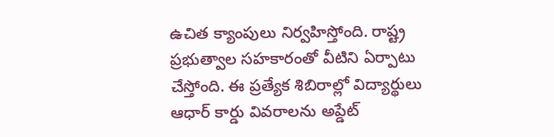ఉచిత క్యాంపులు నిర్వహిస్తోంది. రాష్ట్ర ప్రభుత్వాల సహకారంతో వీటిని ఏర్పాటు చేస్తోంది. ఈ ప్రత్యేక శిబిరాల్లో విద్యార్థులు ఆధార్ కార్డు వివరాలను అప్డేట్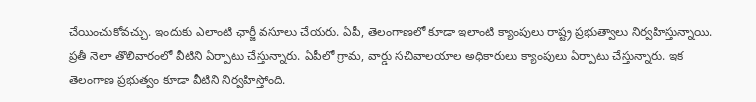చేయించుకోవచ్చు. ఇందుకు ఎలాంటి ఛార్జీ వసూలు చేయరు. ఏపీ, తెలంగాణలో కూడా ఇలాంటి క్యాంపులు రాష్ట్ర ప్రభుత్వాలు నిర్వహిస్తున్నాయి. ప్రతీ నెలా తొలివారంలో వీటిని ఏర్పాటు చేస్తున్నారు. ఏపీలో గ్రామ, వార్డు సచివాలయాల అధికారులు క్యాంపులు ఏర్పాటు చేస్తున్నారు. ఇక తెలంగాణ ప్రభుత్వం కూడా వీటిని నిర్వహిస్తోంది.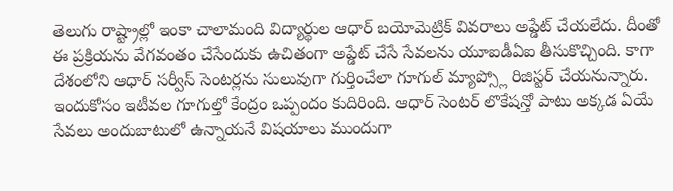తెలుగు రాష్ట్రాల్లో ఇంకా చాలామంది విద్యార్థుల ఆధార్ బయోమెట్రిక్ వివరాలు అప్డేట్ చేయలేదు. దీంతో ఈ ప్రక్రియను వేగవంతం చేసేందుకు ఉచితంగా అప్డేట్ చేసే సేవలను యూఐడీఏఐ తీసుకొచ్చింది. కాగా దేశంలోని ఆధార్ సర్వీస్ సెంటర్లను సులువుగా గుర్తించేలా గూగుల్ మ్యాప్స్లో రిజిస్టర్ చేయనున్నారు. ఇందుకోసం ఇటీవల గూగుల్తో కేంద్రం ఒప్పందం కుదిరింది. ఆధార్ సెంటర్ లొకేషన్తో పాటు అక్కడ ఏయే సేవలు అందుబాటులో ఉన్నాయనే విషయాలు ముందుగా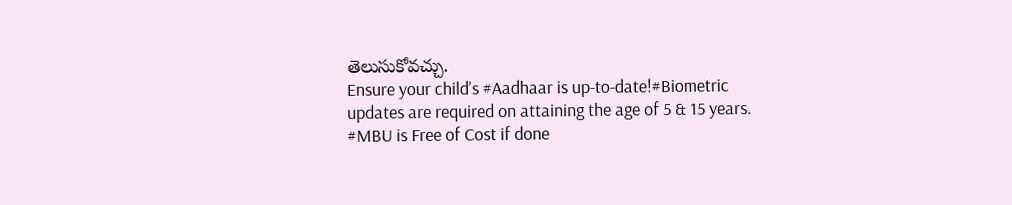తెలుసుకోవచ్చు.
Ensure your child’s #Aadhaar is up-to-date!#Biometric updates are required on attaining the age of 5 & 15 years. #MBU is Free of Cost if done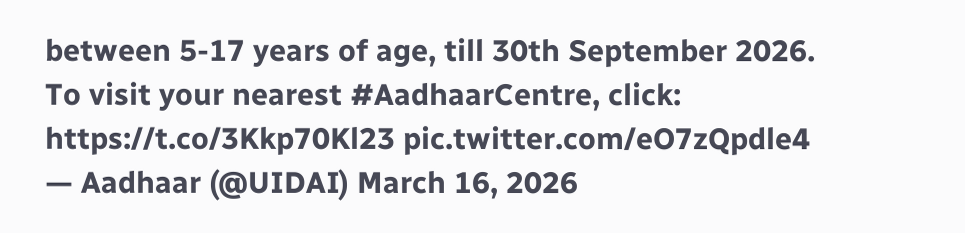between 5-17 years of age, till 30th September 2026.
To visit your nearest #AadhaarCentre, click: https://t.co/3Kkp70Kl23 pic.twitter.com/eO7zQpdle4
— Aadhaar (@UIDAI) March 16, 2026